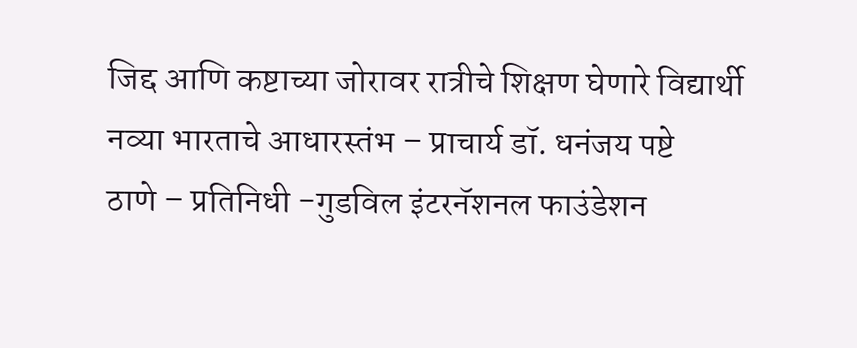जिद्द आणि कष्टाच्या जोरावर रात्रीचे शिक्षण घेणारे विद्यार्थी नव्या भारताचे आधारस्तंभ – प्राचार्य डॉ. धनंजय पष्टे
ठाणे – प्रतिनिधी -गुडविल इंटरनॅशनल फाउंडेशन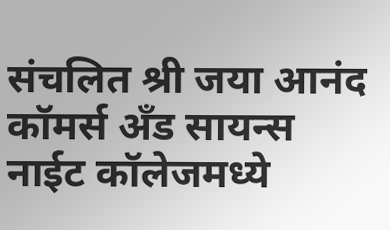संचलित श्री जया आनंद कॉमर्स अँड सायन्स नाईट कॉलेजमध्ये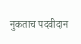नुकताच पदवीदान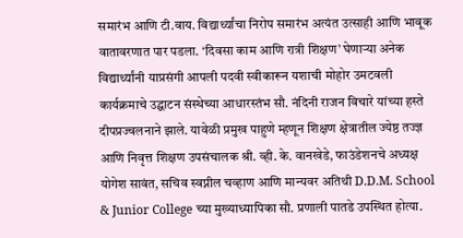समारंभ आणि टी.वाय. विद्यार्थ्यांचा निरोप समारंभ अत्यंत उत्साही आणि भावूक वातावरणात पार पडला. ‘दिवसा काम आणि रात्री शिक्षण’ घेणाऱ्या अनेक विद्यार्थ्यांनी याप्रसंगी आपली पदवी स्वीकारून यशाची मोहोर उमटवली
कार्यक्रमाचे उद्घाटन संस्थेच्या आधारस्तंभ सौ. नंदिनी राजन विचारे यांच्या हस्ते दीपप्रज्वलनाने झाले. यावेळी प्रमुख पाहुणे म्हणून शिक्षण क्षेत्रातील ज्येष्ठ तज्ज्ञ आणि निवृत्त शिक्षण उपसंचालक श्री. व्ही. के. वानखेडे, फाउंडेशनचे अध्यक्ष योगेश सावंत, सचिव स्वप्नील चव्हाण आणि मान्यवर अतिथी D.D.M. School & Junior College च्या मुख्याध्यापिका सौ. प्रणाली पातडे उपस्थित होत्या.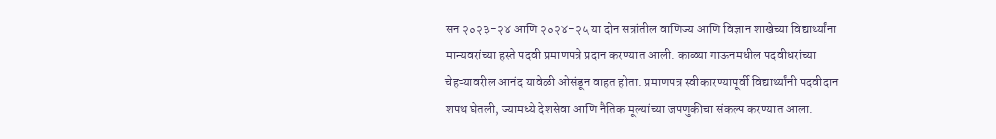सन २०२३-२४ आणि २०२४-२५ या दोन सत्रांतील वाणिज्य आणि विज्ञान शाखेच्या विद्यार्थ्यांना मान्यवरांच्या हस्ते पदवी प्रमाणपत्रे प्रदान करण्यात आली. काळ्या गाऊनमधील पदवीधरांच्या चेहऱ्यावरील आनंद यावेळी ओसंडून वाहत होता. प्रमाणपत्र स्वीकारण्यापूर्वी विद्यार्थ्यांनी पदवीदान शपथ घेतली, ज्यामध्ये देशसेवा आणि नैतिक मूल्यांच्या जपणुकीचा संकल्प करण्यात आला.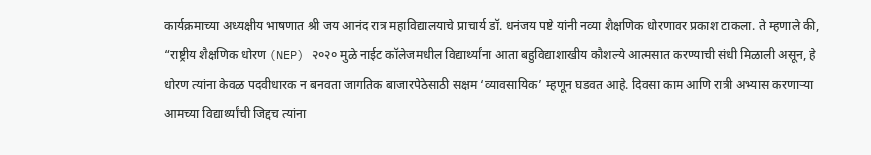कार्यक्रमाच्या अध्यक्षीय भाषणात श्री जय आनंद रात्र महाविद्यालयाचे प्राचार्य डॉ. धनंजय पष्टे यांनी नव्या शैक्षणिक धोरणावर प्रकाश टाकला. ते म्हणाले की, “राष्ट्रीय शैक्षणिक धोरण (NEP) २०२० मुळे नाईट कॉलेजमधील विद्यार्थ्यांना आता बहुविद्याशाखीय कौशल्ये आत्मसात करण्याची संधी मिळाली असून, हे धोरण त्यांना केवळ पदवीधारक न बनवता जागतिक बाजारपेठेसाठी सक्षम ‘व्यावसायिक’ म्हणून घडवत आहे. दिवसा काम आणि रात्री अभ्यास करणाऱ्या आमच्या विद्यार्थ्यांची जिद्दच त्यांना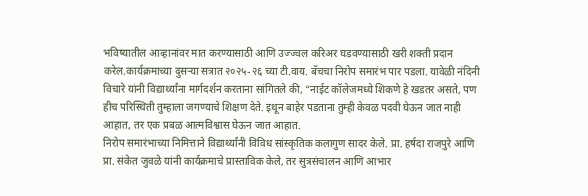भविष्यातील आव्हानांवर मात करण्यासाठी आणि उज्ज्वल करिअर घडवण्यासाठी खरी शक्ती प्रदान करेल.कार्यक्रमाच्या दुसऱ्या सत्रात २०२५-२६ च्या टी.वाय. बॅचचा निरोप समारंभ पार पडला. यावेळी नंदिनी विचारे यांनी विद्यार्थ्यांना मार्गदर्शन करताना सांगितले की, “नाईट कॉलेजमध्ये शिकणे हे खडतर असते, पण हीच परिस्थिती तुम्हाला जगण्याचे शिक्षण देते. इथून बाहेर पडताना तुम्ही केवळ पदवी घेऊन जात नाही आहात, तर एक प्रबळ आत्मविश्वास घेऊन जात आहात.
निरोप समारंभाच्या निमित्ताने विद्यार्थ्यांनी विविध सांस्कृतिक कलागुण सादर केले. प्रा. हर्षदा राजपुरे आणि प्रा. संकेत जुवळे यांनी कार्यक्रमाचे प्रास्ताविक केले, तर सुत्रसंचालन आणि आभार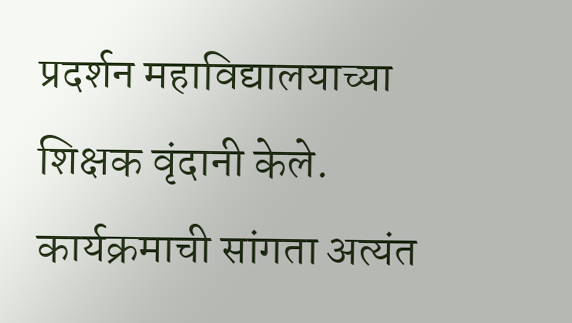प्रदर्शन महाविद्यालयाच्या शिक्षक वृंदानी केले. कार्यक्रमाची सांगता अत्यंत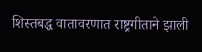शिस्तबद्ध वातावरणात राष्ट्रगीताने झाली